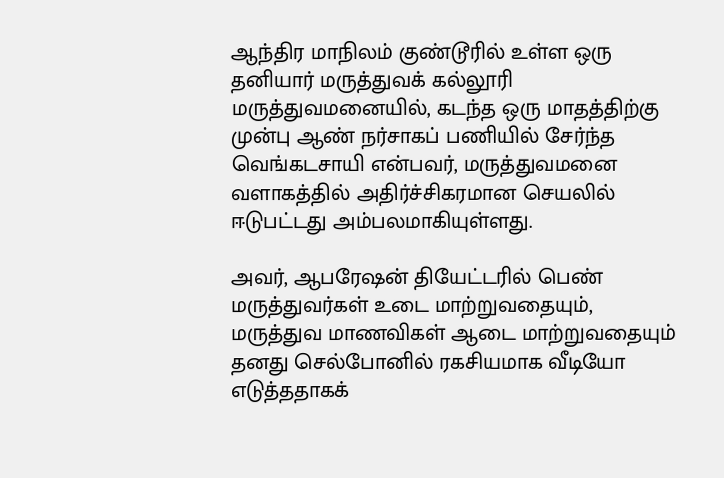ஆந்திர மாநிலம் குண்டூரில் உள்ள ஒரு தனியார் மருத்துவக் கல்லூரி மருத்துவமனையில், கடந்த ஒரு மாதத்திற்கு முன்பு ஆண் நர்சாகப் பணியில் சேர்ந்த வெங்கடசாயி என்பவர், மருத்துவமனை வளாகத்தில் அதிர்ச்சிகரமான செயலில் ஈடுபட்டது அம்பலமாகியுள்ளது.

அவர், ஆபரேஷன் தியேட்டரில் பெண் மருத்துவர்கள் உடை மாற்றுவதையும், மருத்துவ மாணவிகள் ஆடை மாற்றுவதையும் தனது செல்போனில் ரகசியமாக வீடியோ எடுத்ததாகக்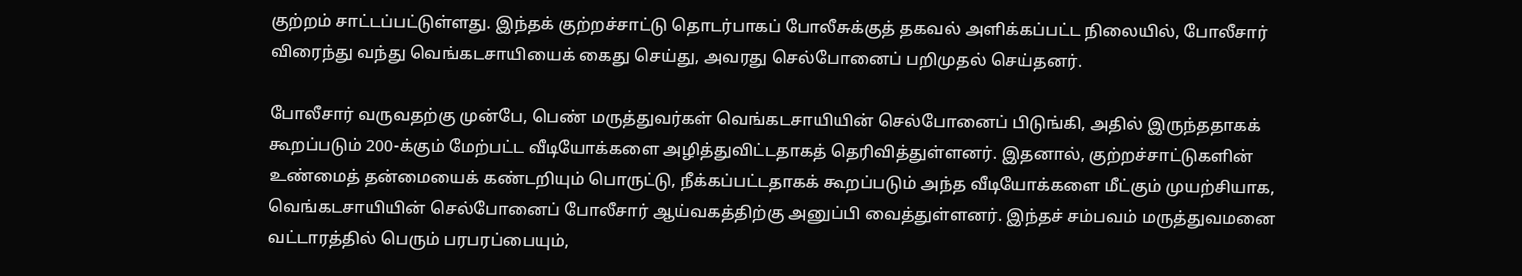குற்றம் சாட்டப்பட்டுள்ளது. இந்தக் குற்றச்சாட்டு தொடர்பாகப் போலீசுக்குத் தகவல் அளிக்கப்பட்ட நிலையில், போலீசார் விரைந்து வந்து வெங்கடசாயியைக் கைது செய்து, அவரது செல்போனைப் பறிமுதல் செய்தனர்.

போலீசார் வருவதற்கு முன்பே, பெண் மருத்துவர்கள் வெங்கடசாயியின் செல்போனைப் பிடுங்கி, அதில் இருந்ததாகக் கூறப்படும் 200-க்கும் மேற்பட்ட வீடியோக்களை அழித்துவிட்டதாகத் தெரிவித்துள்ளனர். இதனால், குற்றச்சாட்டுகளின் உண்மைத் தன்மையைக் கண்டறியும் பொருட்டு, நீக்கப்பட்டதாகக் கூறப்படும் அந்த வீடியோக்களை மீட்கும் முயற்சியாக, வெங்கடசாயியின் செல்போனைப் போலீசார் ஆய்வகத்திற்கு அனுப்பி வைத்துள்ளனர். இந்தச் சம்பவம் மருத்துவமனை வட்டாரத்தில் பெரும் பரபரப்பையும்,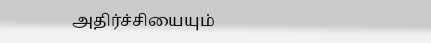அதிர்ச்சியையும்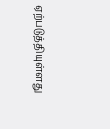ஏற்படுத்தியுள்ளது